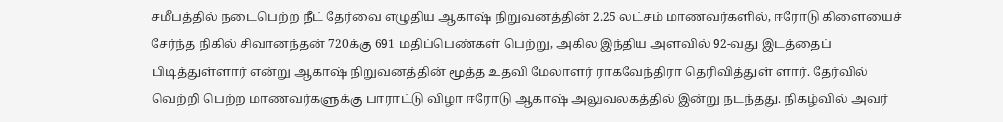சமீபத்தில் நடைபெற்ற நீட் தேர்வை எழுதிய ஆகாஷ் நிறுவனத்தின் 2.25 லட்சம் மாணவர்களில், ஈரோடு கிளையைச் சேர்ந்த நிகில் சிவானந்தன் 720க்கு 691 மதிப்பெண்கள் பெற்று, அகில இந்திய அளவில் 92-வது இடத்தைப் பிடித்துள்ளார் என்று ஆகாஷ் நிறுவனத்தின் மூத்த உதவி மேலாளர் ராகவேந்திரா தெரிவித்துள் ளார். தேர்வில் வெற்றி பெற்ற மாணவர்களுக்கு பாராட்டு விழா ஈரோடு ஆகாஷ் அலுவலகத்தில் இன்று நடந்தது. நிகழ்வில் அவர்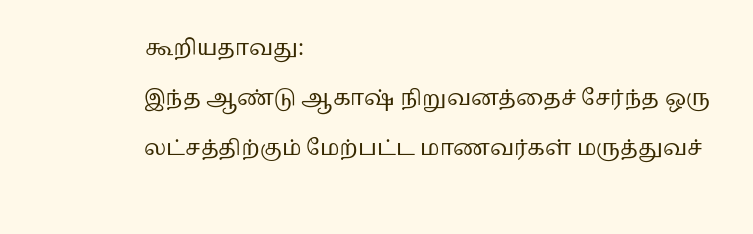கூறியதாவது:
இந்த ஆண்டு ஆகாஷ் நிறுவனத்தைச் சேர்ந்த ஒரு லட்சத்திற்கும் மேற்பட்ட மாணவர்கள் மருத்துவச்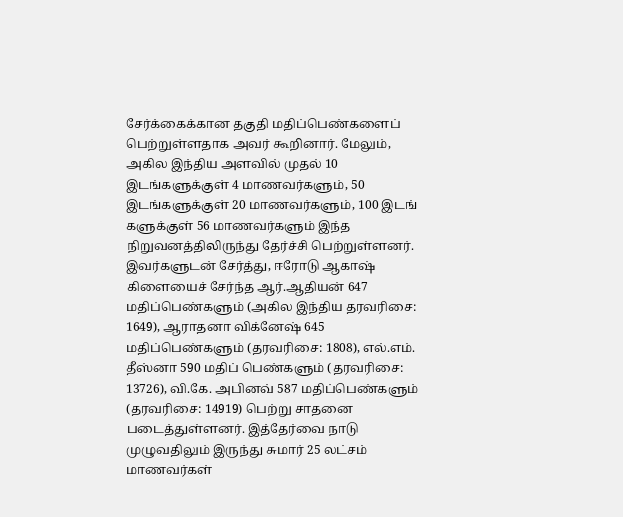சேர்க்கைக்கான தகுதி மதிப்பெண்களைப் பெற்றுள்ளதாக அவர் கூறினார். மேலும், அகில இந்திய அளவில் முதல் 10 இடங்களுக்குள் 4 மாணவர்களும், 50 இடங்களுக்குள் 20 மாணவர்களும், 100 இடங் களுக்குள் 56 மாணவர்களும் இந்த நிறுவனத்திலிருந்து தேர்ச்சி பெற்றுள்ளனர்.
இவர்களுடன் சேர்த்து, ஈரோடு ஆகாஷ் கிளையைச் சேர்ந்த ஆர்.ஆதியன் 647 மதிப்பெண்களும் (அகில இந்திய தரவரிசை: 1649), ஆராதனா விக்னேஷ் 645 மதிப்பெண்களும் (தரவரிசை: 1808), எல்.எம். தீஸ்னா 590 மதிப் பெண்களும் (தரவரிசை: 13726), வி.கே. அபினவ் 587 மதிப்பெண்களும் (தரவரிசை: 14919) பெற்று சாதனை படைத்துள்ளனர். இத்தேர்வை நாடு முழுவதிலும் இருந்து சுமார் 25 லட்சம் மாணவர்கள்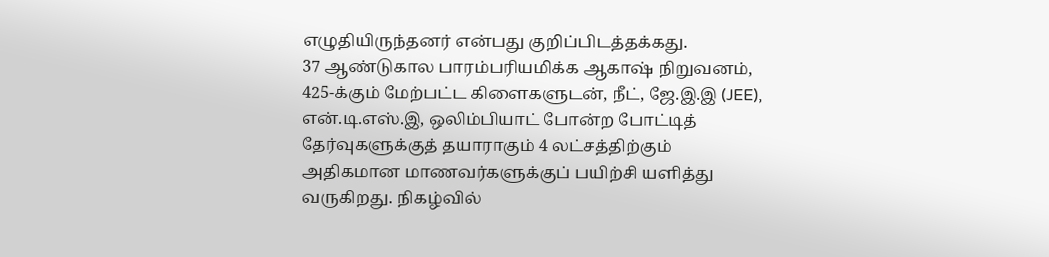எழுதியிருந்தனர் என்பது குறிப்பிடத்தக்கது.
37 ஆண்டுகால பாரம்பரியமிக்க ஆகாஷ் நிறுவனம், 425-க்கும் மேற்பட்ட கிளைகளுடன், நீட், ஜே.இ.இ (JEE), என்.டி.எஸ்.இ, ஒலிம்பியாட் போன்ற போட்டித் தேர்வுகளுக்குத் தயாராகும் 4 லட்சத்திற்கும் அதிகமான மாணவர்களுக்குப் பயிற்சி யளித்து வருகிறது. நிகழ்வில்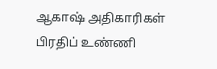ஆகாஷ் அதிகாரிகள் பிரதிப் உண்ணி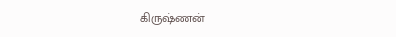கிருஷ்ணன்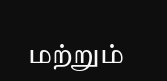மற்றும்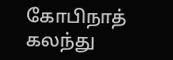கோபிநாத் கலந்து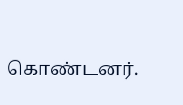கொண்டனர்.